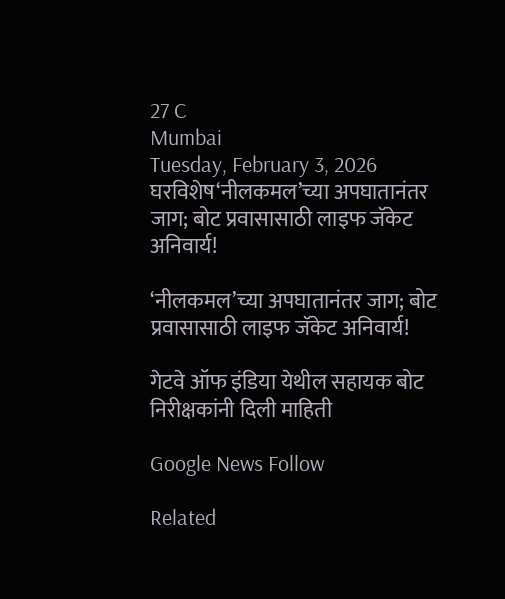27 C
Mumbai
Tuesday, February 3, 2026
घरविशेष‘नीलकमल’च्या अपघातानंतर जाग; बोट प्रवासासाठी लाइफ जॅकेट अनिवार्य!

‘नीलकमल’च्या अपघातानंतर जाग; बोट प्रवासासाठी लाइफ जॅकेट अनिवार्य!

गेटवे ऑफ इंडिया येथील सहायक बोट निरीक्षकांनी दिली माहिती

Google News Follow

Related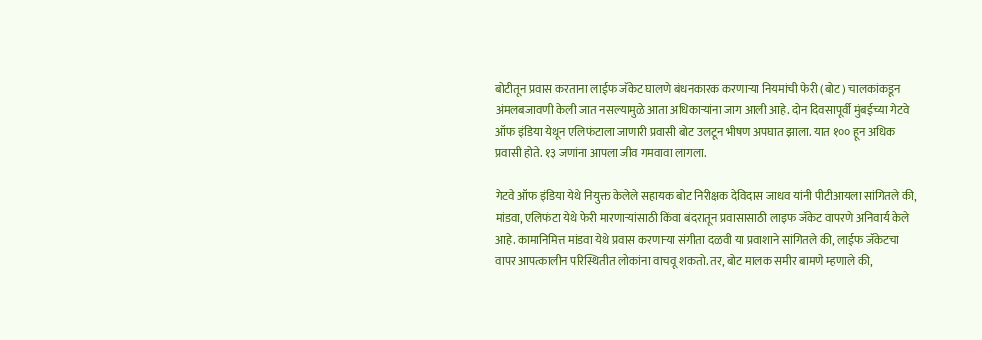बोटीतून प्रवास करताना लाईफ जॅकेट घालणे बंधनकारक करणाऱ्या नियमांची फेरी (बोट) चालकांकडून अंमलबजावणी केली जात नसल्यामुळे आता अधिकाऱ्यांना जाग आली आहे. दोन दिवसापूर्वी मुंबईच्या गेटवे ऑफ इंडिया येथून एलिफंटाला जाणारी प्रवासी बोट उलटून भीषण अपघात झाला. यात १०० हून अधिक प्रवासी होते. १३ जणांना आपला जीव गमवावा लागला.

गेटवे ऑफ इंडिया येथे नियुक्त केलेले सहायक बोट निरीक्षक देविदास जाधव यांनी पीटीआयला सांगितले की, मांडवा, एलिफंटा येथे फेरी मारणाऱ्यांसाठी किंवा बंदरातून प्रवासासाठी लाइफ जॅकेट वापरणे अनिवार्य केले आहे. कामानिमित्त मांडवा येथे प्रवास करणाऱ्या संगीता दळवी या प्रवाशाने सांगितले की, लाईफ जॅकेटचा वापर आपत्कालीन परिस्थितीत लोकांना वाचवू शकतो. तर, बोट मालक समीर बामणे म्हणाले की,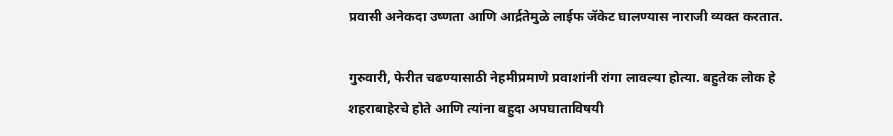प्रवासी अनेकदा उष्णता आणि आर्द्रतेमुळे लाईफ जॅकेट घालण्यास नाराजी व्यक्त करतात.

गुरुवारी, फेरीत चढण्यासाठी नेहमीप्रमाणे प्रवाशांनी रांगा लावल्या होत्या. बहुतेक लोक हे शहराबाहेरचे होते आणि त्यांना बहुदा अपघाताविषयी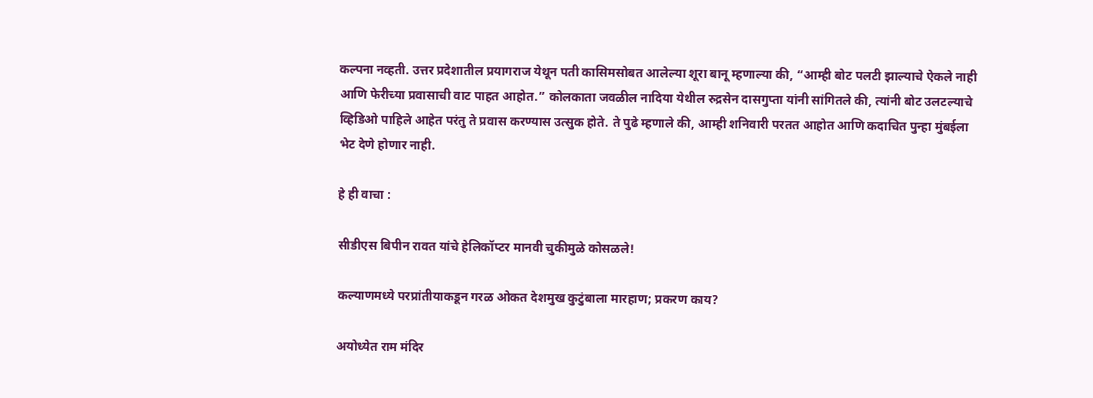कल्पना नव्हती. उत्तर प्रदेशातील प्रयागराज येथून पती कासिमसोबत आलेल्या शूरा बानू म्हणाल्या की, “आम्ही बोट पलटी झाल्याचे ऐकले नाही आणि फेरीच्या प्रवासाची वाट पाहत आहोत.” कोलकाता जवळील नादिया येथील रुद्रसेन दासगुप्ता यांनी सांगितले की, त्यांनी बोट उलटल्याचे व्हिडिओ पाहिले आहेत परंतु ते प्रवास करण्यास उत्सुक होते. ते पुढे म्हणाले की, आम्ही शनिवारी परतत आहोत आणि कदाचित पुन्हा मुंबईला भेट देणे होणार नाही.

हे ही वाचा :

सीडीएस बिपीन रावत यांचे हेलिकॉप्टर मानवी चुकीमुळे कोसळले!

कल्याणमध्ये परप्रांतीयाकडून गरळ ओकत देशमुख कुटुंबाला मारहाण; प्रकरण काय?

अयोध्येत राम मंदिर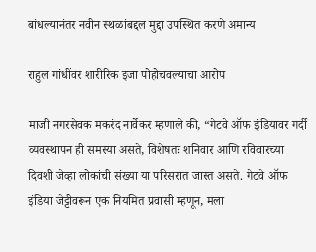बांधल्यानंतर नवीन स्थळांबद्दल मुद्दा उपस्थित करणे अमान्य

राहुल गांधींवर शारीरिक इजा पोहोचवल्याचा आरोप

माजी नगरसेवक मकरंद नार्वेकर म्हणाले की, “गेटवे ऑफ इंडियावर गर्दी व्यवस्थापन ही समस्या असते, विशेषतः शनिवार आणि रविवारच्या दिवशी जेव्हा लोकांची संख्या या परिसरात जास्त असते. गेटवे ऑफ इंडिया जेट्टीवरून एक नियमित प्रवासी म्हणून, मला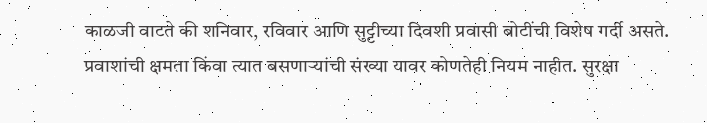काळजी वाटते की शनिवार, रविवार आणि सुट्टीच्या दिवशी प्रवासी बोटींची विशेष गर्दी असते. प्रवाशांची क्षमता किंवा त्यात बसणाऱ्यांची संख्या यावर कोणतेही नियम नाहीत. सुरक्षा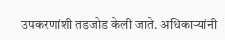उपकरणांशी तडजोड केली जाते. अधिकाऱ्यांनी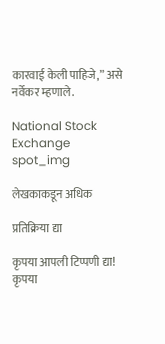कारवाई केली पाहिजे,” असे नर्वेकर म्हणाले.

National Stock Exchange
spot_img

लेखकाकडून अधिक

प्रतिक्रिया द्या

कृपया आपली टिप्पणी द्या!
कृपया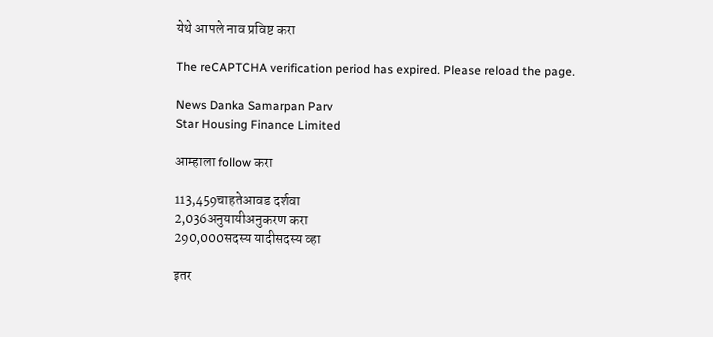येथे आपले नाव प्रविष्ट करा

The reCAPTCHA verification period has expired. Please reload the page.

News Danka Samarpan Parv
Star Housing Finance Limited

आम्हाला follow करा

113,459चाहतेआवड दर्शवा
2,036अनुयायीअनुकरण करा
290,000सदस्य यादीसदस्य व्हा

इतर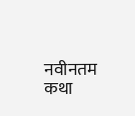नवीनतम कथा